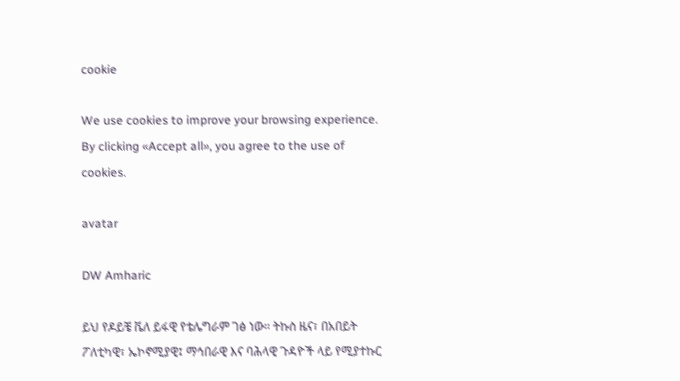cookie

We use cookies to improve your browsing experience. By clicking «Accept all», you agree to the use of cookies.

avatar

DW Amharic

ይህ የዶይቼ ቬለ ይፋዊ የቴሌግራም ገፅ ነው። ትኩስ ዜና፣ በአበይት ፖለቲካዊ፣ ኤኮኖሚያዊ፤ ማኅበራዊ እና ባሕላዊ ጉዳዮች ላይ የሚያተኩር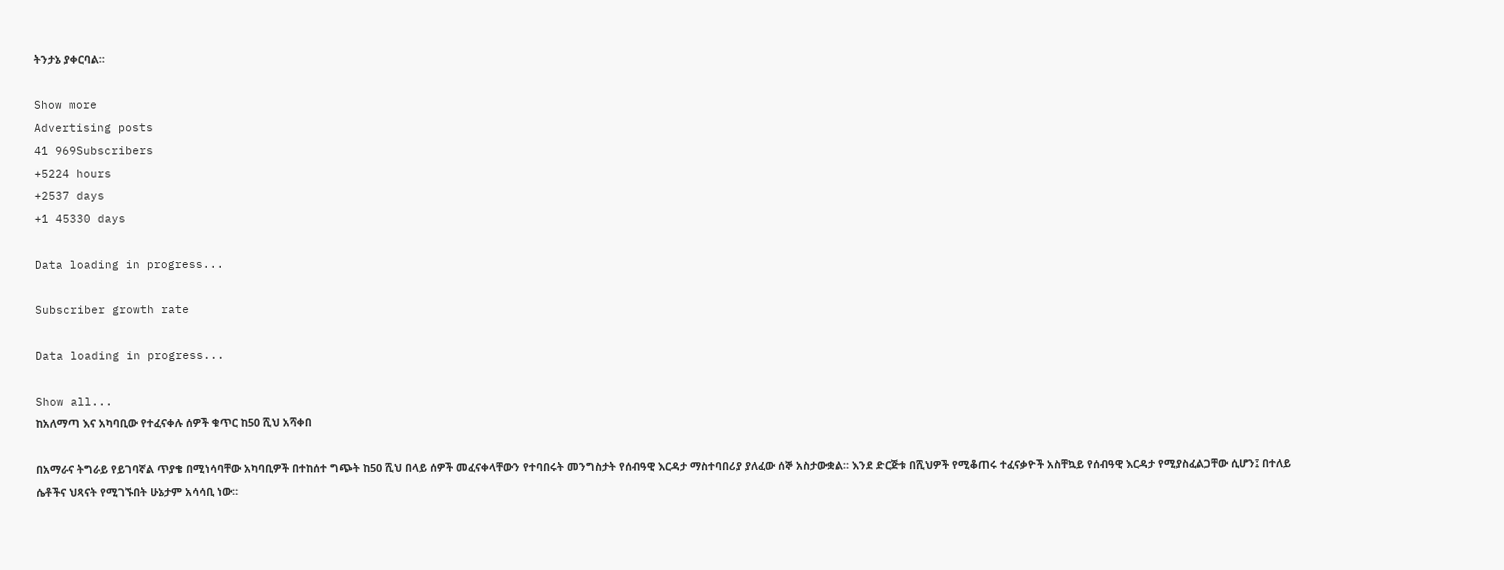ትንታኔ ያቀርባል።

Show more
Advertising posts
41 969Subscribers
+5224 hours
+2537 days
+1 45330 days

Data loading in progress...

Subscriber growth rate

Data loading in progress...

Show all...
ከአለማጣ እና አካባቢው የተፈናቀሉ ሰዎች ቁጥር ከ50 ሺህ አሻቀበ

በአማራና ትግራይ የይገባኛል ጥያቄ በሚነሳባቸው አካባቢዎች በተከሰተ ግጭት ከ50 ሺህ በላይ ሰዎች መፈናቀላቸውን የተባበሩት መንግስታት የሰብዓዊ እርዳታ ማስተባበሪያ ያለፈው ሰኞ አስታውቋል። እንደ ድርጅቱ በሺህዎች የሚቆጠሩ ተፈናቃዮች አስቸኳይ የሰብዓዊ እርዳታ የሚያስፈልጋቸው ሲሆን፤ በተለይ ሴቶችና ህጻናት የሚገኙበት ሁኔታም አሳሳቢ ነው።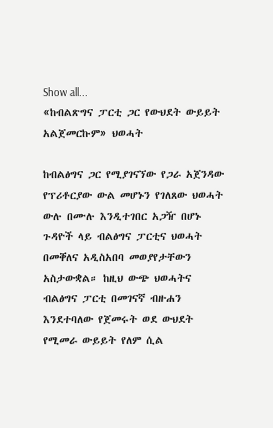Show all...
«ከብልጽግና ፓርቲ ጋር የውህደት ውይይት አልጀመርኩም» ህወሓት

ከብልፅግና ጋር የሚያገናኘው የጋራ አጀንዳው የፕሪቶርያው ውል መሆኑን የገለጸው ህወሓት ውሉ በሙሉ እንዲተገበር አጋዥ በሆኑ ጉዳዮች ላይ ብልፅግና ፓርቲና ህወሓት በመቐለና አዲስአበባ መወያየታቸውን አስታውቋል። ከዚህ ውጭ ህወሓትና ብልፅግና ፓርቲ በመገናኛ ብዙሐን እንደተባለው የጀመሩት ወደ ውህደት የሚመራ ውይይት የለም ሲል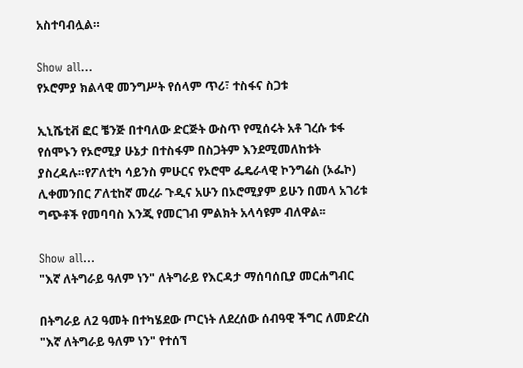አስተባብሏል።

Show all...
የኦሮምያ ክልላዊ መንግሥት የሰላም ጥሪ፣ ተስፋና ስጋቱ

ኢኒሼቲቭ ፎር ቼንጅ በተባለው ድርጅት ውስጥ የሚሰሩት አቶ ገረሱ ቱፋ የሰሞኑን የኦሮሚያ ሁኔታ በተስፋም በስጋትም እንደሚመለከቱት ያስረዳሉ።የፖለቲካ ሳይንስ ምሁርና የኦሮሞ ፌዴራላዊ ኮንግሬስ (ኦፌኮ) ሊቀመንበር ፖለቲከኛ መረራ ጉዲና አሁን በኦሮሚያም ይሁን በመላ አገሪቱ ግጭቶች የመባባስ እንጂ የመርገብ ምልክት አላሳዩም ብለዋል፡፡

Show all...
"እኛ ለትግራይ ዓለም ነን" ለትግራይ የእርዳታ ማሰባሰቢያ መርሐግብር

በትግራይ ለ2 ዓመት በተካሄደው ጦርነት ለደረሰው ሰብዓዊ ችግር ለመድረስ "እኛ ለትግራይ ዓለም ነን" የተሰኘ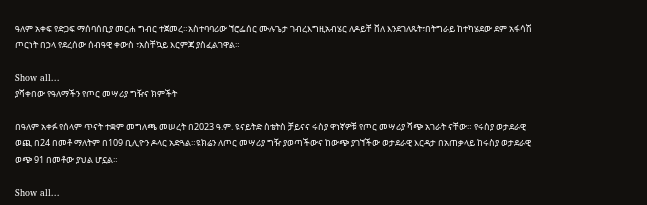ዓለም አቀፍ የድጋፍ ማሰባሰቢያ መርሐ ግብር ተጀመረ።አስተባባሪው ኘሮፌሰር ሙሉጌታ ገብረእግዚአብሄር ለዶይቸ ቨለ እንደገለጹት፣በትግራይ ከተካሄደው ደም አፋሳሽ ጦርነት በኃላ የደረሰው ሰብዓዊ ቀውስ ፣አስቸኳይ እርምጃ ያስፈልገዋል።

Show all...
ያሻቀበው የዓለማችን የጦር መሣሪያ ግዥና ክምችት

በዓለም አቀፉ የሰላም ጥናት ተቋም መግለጫ መሠረት በ2023 ዓ.ም. ዩናይትድ ስቴትስ ቻይናና ሩስያ ዋነኛዎቹ የጦር መሣሪያ ሻጭ አገራት ናቸው። የሩስያ ወታደራዊ ወጪ በ24 በመቶ ማለትም በ109 ቢሊዮን ዶላር አድጓል።ዩክሬን ለጦር መሣሪያ ግዥ ያወጣችውና ከውጭ ያገኘችው ወታደራዊ እርዳታ በአጠቃላይ ከሩስያ ወታደራዊ ወጭ 91 በመቶው ያህል ሆኗል።

Show all...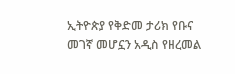ኢትዮጵያ የቅድመ ታሪክ የቡና መገኛ መሆኗን አዲስ የዘረመል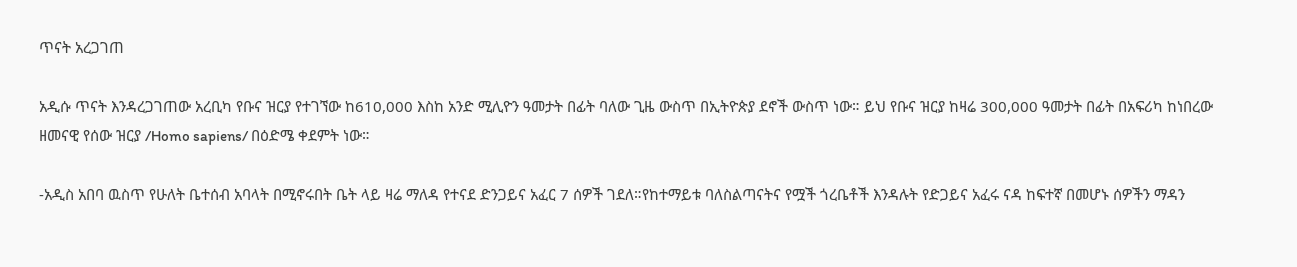ጥናት አረጋገጠ

አዲሱ ጥናት እንዳረጋገጠው አረቢካ የቡና ዝርያ የተገኘው ከ610,000 እስከ አንድ ሚሊዮን ዓመታት በፊት ባለው ጊዜ ውስጥ በኢትዮጵያ ደኖች ውስጥ ነው። ይህ የቡና ዝርያ ከዛሬ 300,000 ዓመታት በፊት በአፍሪካ ከነበረው ዘመናዊ የሰው ዝርያ /Homo sapiens/ በዕድሜ ቀደምት ነው።

-አዲስ አበባ ዉስጥ የሁለት ቤተሰብ አባላት በሚኖሩበት ቤት ላይ ዛሬ ማለዳ የተናደ ድንጋይና አፈር 7 ሰዎች ገደለ።የከተማይቱ ባለስልጣናትና የሟች ጎረቤቶች እንዳሉት የድጋይና አፈሩ ናዳ ከፍተኛ በመሆኑ ሰዎችን ማዳን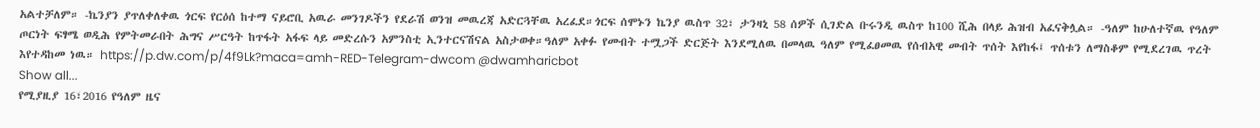አልተቻለም። -ኬንያን ያጥለቀለቀዉ ጎርፍ የርዕሰ ከተማ ናይሮቢ አዉራ መንገዶችን የደራሽ ወንዝ መዉረጃ አድርጓቸዉ አረፈደ።ጎርፍ ሰሞኑን ኬንያ ዉስጥ 32፣ ታንዛኒ 58 ሰዎች ሲገድል ቡሩንዲ ዉስጥ ከ100 ሺሕ በላይ ሕዝብ አፈናቅሏል። -ዓለም ከሁለተኛዉ የዓለም ጦርነት ፍፃሜ ወዲሕ የምትመራበት ሕግና ሥርዓት ከጥፋት አፋፍ ላይ መድረሱን አምንስቲ ኢንተርናሽናል አስታወቀ።ዓለም አቀፉ የመብት ተሟጋች ድርጅት እንደሚለዉ በመላዉ ዓለም የሚፈፀመዉ የሰብአዊ መብት ጥሰት እየከፋ፤ ጥሰቱን ለማስቆም የሚደረገዉ ጥረት እየተዳከመ ነዉ። https://p.dw.com/p/4f9Lk?maca=amh-RED-Telegram-dwcom @dwamharicbot
Show all...
የሚያዚያ 16፣2016 የዓለም ዜና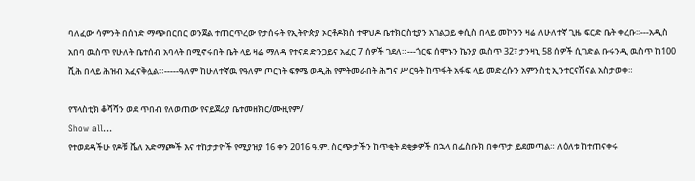ባለፈው ሳምንት በሰነድ ማጭበርበር ወንጀል ተጠርጥረው የታሰሩት የኢትዮጵያ ኦርቶዶክስ ተዋህዶ ቤተክርስቲያን አገልጋይ ቀሲስ በላይ መኮንን ዛሬ ለሁለተኛ ጊዜ ፍርድ ቤት ቀረቡ፡፡---አዲስ አበባ ዉስጥ የሁለት ቤተሰብ አባላት በሚኖሩበት ቤት ላይ ዛሬ ማለዳ የተናደ ድንጋይና አፈር 7 ሰዎች ገደለ።---ጎርፍ ሰሞኑን ኬንያ ዉስጥ 32፣ ታንዛኒ 58 ሰዎች ሲገድል ቡሩንዲ ዉስጥ ከ100 ሺሕ በላይ ሕዝብ አፈናቅሏል።-----ዓለም ከሁለተኛዉ የዓለም ጦርነት ፍፃሜ ወዲሕ የምትመራበት ሕግና ሥርዓት ከጥፋት አፋፍ ላይ መድረሱን አምንስቲ ኢንተርናሽናል አስታወቀ።

የፕላስቲክ ቆሻሻን ወደ ጥበብ የለወጠው የናይጀሪያ ቤተመዘክር/ሙዚየም/
Show all...
የተወደዳችሁ የዶቹ ቬለ አድማጮች እና ተከታታዮች የሚያዝያ 16 ቀን 2016 ዓ.ም. ስርጭታችን ከጥቂት ደቂቃዎች በኋላ በፌስቡክ በቀጥታ ይደመጣል። ለዕለቱ ከተጠናቀሩ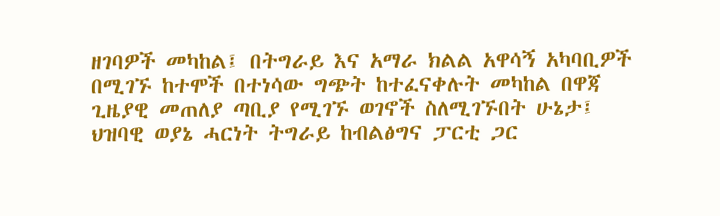ዘገባዎች መካከል፤ በትግራይ እና አማራ ክልል አዋሳኝ አካባቢዎች በሚገኙ ከተሞች በተነሳው ግጭት ከተፈናቀሉት መካከል በዋጃ ጊዜያዊ መጠለያ ጣቢያ የሚገኙ ወገኖች ስለሚገኙበት ሁኔታ፤ ህዝባዊ ወያኔ ሓርነት ትግራይ ከብልፅግና ፓርቲ ጋር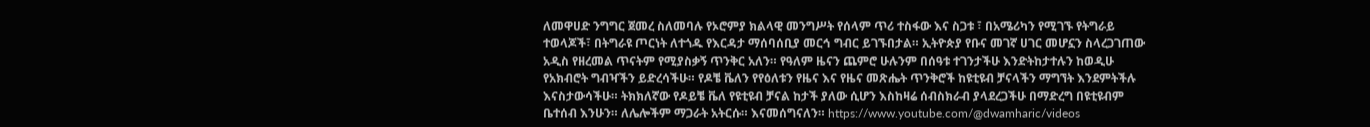ለመዋሀድ ንግግር ጀመረ ስለመባሉ የኦሮምያ ክልላዊ መንግሥት የሰላም ጥሪ ተስፋው እና ስጋቱ ፣ በአሜሪካን የሚገኙ የትግራይ ተወላጆች፣ በትግራዩ ጦርነት ለተጎዱ የእርዳታ ማሰባሰቢያ መርኅ ግብር ይገኙበታል። ኢትዮጵያ የቡና መገኛ ሀገር መሆኗን ስላረጋገጠው አዲስ የዘረመል ጥናትም የሚያስቃኝ ጥንቅር አለን። የዓለም ዜናን ጨምሮ ሁሉንም በሰዓቱ ተገንታችሁ እንድትከታተሉን ከወዲሁ የአክብሮት ግብዣችን ይድረሳችሁ። የዶቼ ቬለን የየዕለቱን የዜና እና የዜና መጽሔት ጥንቅሮች ከዩቲዩብ ቻናላችን ማግኘት እንደምትችሉ እናስታውሳችሁ። ትክክለኛው የዶይቼ ቬለ የዩቲዩብ ቻናል ከታች ያለው ሲሆን እስከዛሬ ሰብስክራብ ያላደረጋችሁ በማድረግ በዩቲዩብም ቤተሰብ እንሁን። ለሌሎችም ማጋራት አትርሱ። እናመሰግናለን። https://www.youtube.com/@dwamharic/videos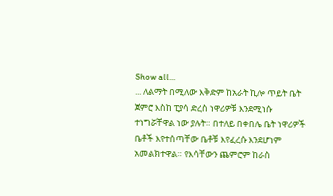Show all...
... ለልማት በሚለው እቅድም ከአራት ኪሎ ጥይት ቤት ጀምሮ እስከ ፒያሳ ድረስ ነዋሪዎቹ እንደሚነሱ ተነግሯቸዋል ነው ያሉት። በተለይ በቀበሌ ቤት ነዋሪዎች ቤቶች እየተሰጣቸው ቤቶቹ እየፈረሱ እንደሆነም አመልክተዋል። የእሳቸውን ጨምሮም ከራስ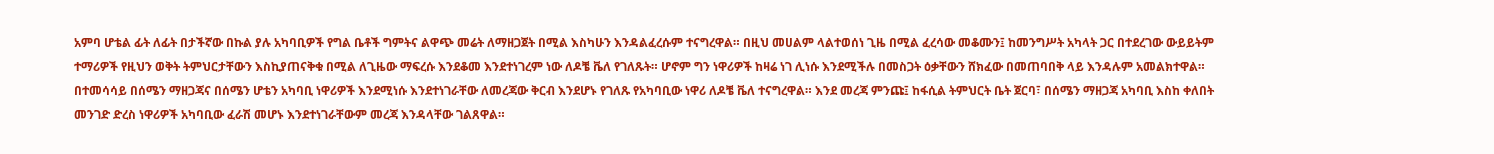አምባ ሆቴል ፊት ለፊት በታችኛው በኩል ያሉ አካባቢዎች የግል ቤቶች ግምትና ልዋጭ መሬት ለማዘጋጀት በሚል እስካሁን እንዳልፈረሱም ተናግረዋል። በዚህ መሀልም ላልተወሰነ ጊዜ በሚል ፈረሳው መቆሙን፤ ከመንግሥት አካላት ጋር በተደረገው ውይይትም ተማሪዎች የዚህን ወቅት ትምህርታቸውን እስኪያጠናቅቁ በሚል ለጊዜው ማፍረሱ እንደቆመ እንደተነገረም ነው ለዶቼ ቬለ የገለጹት። ሆኖም ግን ነዋሪዎች ከዛሬ ነገ ሊነሱ እንደሚችሉ በመስጋት ዕቃቸውን ሸክፈው በመጠባበቅ ላይ እንዳሉም አመልክተዋል። በተመሳሳይ በሰሜን ማዘጋጃና በሰሜን ሆቴን አካባቢ ነዋሪዎች እንደሚነሱ እንደተነገራቸው ለመረጃው ቅርብ እንደሆኑ የገለጹ የአካባቢው ነዋሪ ለዶቼ ቬለ ተናግረዋል። እንደ መረጃ ምንጩ፤ ከፋሲል ትምህርት ቤት ጀርባ፣ በሰሜን ማዘጋጃ አካባቢ እስከ ቀለበት መንገድ ድረስ ነዋሪዎች አካባቢው ፈራሽ መሆኑ እንደተነገራቸውም መረጃ እንዳላቸው ገልጸዋል።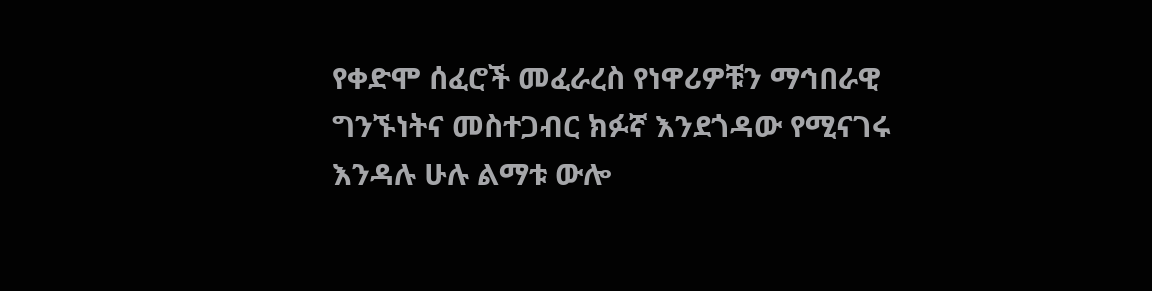የቀድሞ ሰፈሮች መፈራረስ የነዋሪዎቹን ማኅበራዊ ግንኙነትና መስተጋብር ክፉኛ እንደጎዳው የሚናገሩ እንዳሉ ሁሉ ልማቱ ውሎ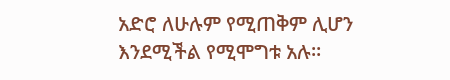አድሮ ለሁሉም የሚጠቅም ሊሆን እንደሚችል የሚሞግቱ አሉ።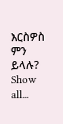እርስዎስ ምን ይላሉ?
Show all...